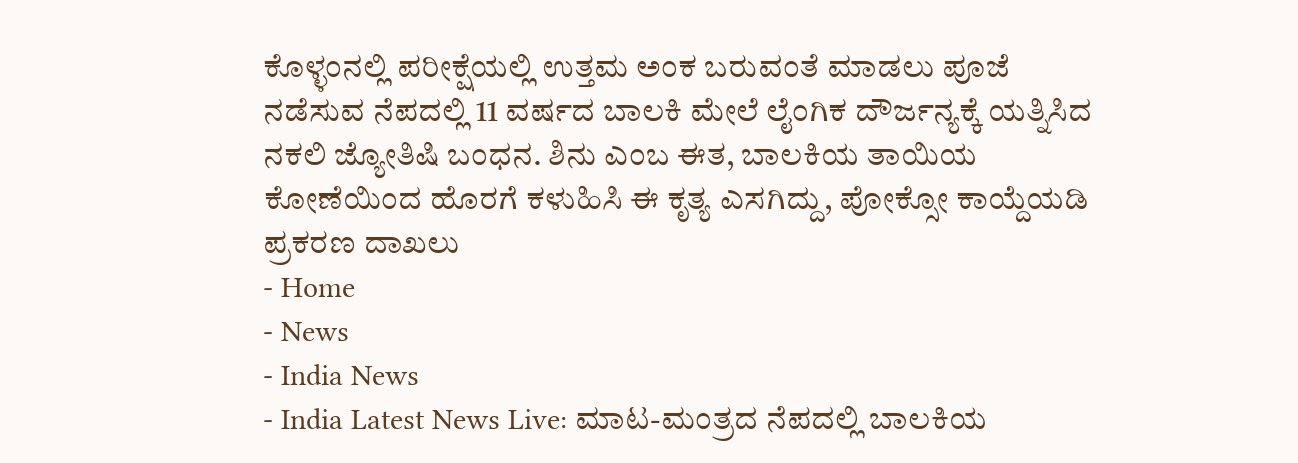ಕೊಳ್ಳಂನಲ್ಲಿ ಪರೀಕ್ಷೆಯಲ್ಲಿ ಉತ್ತಮ ಅಂಕ ಬರುವಂತೆ ಮಾಡಲು ಪೂಜೆ ನಡೆಸುವ ನೆಪದಲ್ಲಿ 11 ವರ್ಷದ ಬಾಲಕಿ ಮೇಲೆ ಲೈಂಗಿಕ ದೌರ್ಜನ್ಯಕ್ಕೆ ಯತ್ನಿಸಿದ ನಕಲಿ ಜ್ಯೋತಿಷಿ ಬಂಧನ. ಶಿನು ಎಂಬ ಈತ, ಬಾಲಕಿಯ ತಾಯಿಯ ಕೋಣೆಯಿಂದ ಹೊರಗೆ ಕಳುಹಿಸಿ ಈ ಕೃತ್ಯ ಎಸಗಿದ್ದು, ಪೋಕ್ಸೋ ಕಾಯ್ದೆಯಡಿ ಪ್ರಕರಣ ದಾಖಲು
- Home
- News
- India News
- India Latest News Live: ಮಾಟ-ಮಂತ್ರದ ನೆಪದಲ್ಲಿ ಬಾಲಕಿಯ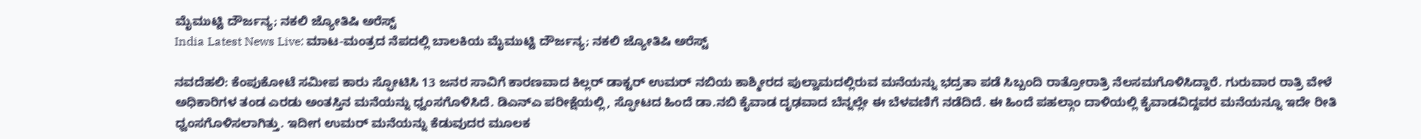ಮೈಮುಟ್ಟಿ ದೌರ್ಜನ್ಯ; ನಕಲಿ ಜ್ಯೋತಿಷಿ ಅರೆಸ್ಟ್
India Latest News Live: ಮಾಟ-ಮಂತ್ರದ ನೆಪದಲ್ಲಿ ಬಾಲಕಿಯ ಮೈಮುಟ್ಟಿ ದೌರ್ಜನ್ಯ; ನಕಲಿ ಜ್ಯೋತಿಷಿ ಅರೆಸ್ಟ್

ನವದೆಹಲಿ: ಕೆಂಪುಕೋಟೆ ಸಮೀಪ ಕಾರು ಸ್ಫೋಟಿಸಿ 13 ಜನರ ಸಾವಿಗೆ ಕಾರಣವಾದ ಕಿಲ್ಲರ್ ಡಾಕ್ಟರ್ ಉಮರ್ ನಬಿಯ ಕಾಶ್ಮೀರದ ಪುಲ್ವಾಮದಲ್ಲಿರುವ ಮನೆಯನ್ನು ಭದ್ರತಾ ಪಡೆ ಸಿಬ್ಬಂದಿ ರಾತ್ರೋರಾತ್ರಿ ನೆಲಸಮಗೊಳಿಸಿದ್ದಾರೆ. ಗುರುವಾರ ರಾತ್ರಿ ವೇಳೆ ಅಧಿಕಾರಿಗಳ ತಂಡ ಎರಡು ಅಂತಸ್ತಿನ ಮನೆಯನ್ನು ಧ್ವಂಸಗೊಳಿಸಿದೆ. ಡಿಎನ್ಎ ಪರೀಕ್ಷೆಯಲ್ಲಿ, ಸ್ಫೋಟದ ಹಿಂದೆ ಡಾ.ನಬಿ ಕೈವಾಡ ದೃಢವಾದ ಬೆನ್ನಲ್ಲೇ ಈ ಬೆಳವಣಿಗೆ ನಡೆದಿದೆ. ಈ ಹಿಂದೆ ಪಹಲ್ಗಾಂ ದಾಳಿಯಲ್ಲಿ ಕೈವಾಡವಿದ್ದವರ ಮನೆಯನ್ನೂ ಇದೇ ರೀತಿ ಧ್ವಂಸಗೊಳಿಸಲಾಗಿತ್ತು. ಇದೀಗ ಉಮರ್ ಮನೆಯನ್ನು ಕೆಡುವುದರ ಮೂಲಕ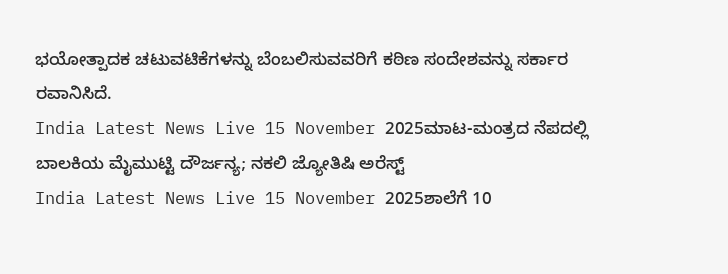ಭಯೋತ್ಪಾದಕ ಚಟುವಟಿಕೆಗಳನ್ನು ಬೆಂಬಲಿಸುವವರಿಗೆ ಕಠಿಣ ಸಂದೇಶವನ್ನು ಸರ್ಕಾರ ರವಾನಿಸಿದೆ.
India Latest News Live 15 November 2025ಮಾಟ-ಮಂತ್ರದ ನೆಪದಲ್ಲಿ ಬಾಲಕಿಯ ಮೈಮುಟ್ಟಿ ದೌರ್ಜನ್ಯ; ನಕಲಿ ಜ್ಯೋತಿಷಿ ಅರೆಸ್ಟ್
India Latest News Live 15 November 2025ಶಾಲೆಗೆ 10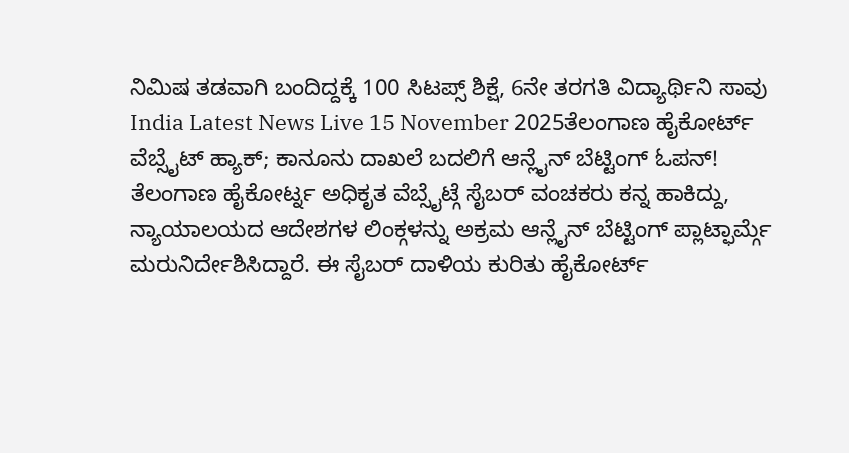ನಿಮಿಷ ತಡವಾಗಿ ಬಂದಿದ್ದಕ್ಕೆ 100 ಸಿಟಪ್ಸ್ ಶಿಕ್ಷೆ, 6ನೇ ತರಗತಿ ವಿದ್ಯಾರ್ಥಿನಿ ಸಾವು
India Latest News Live 15 November 2025ತೆಲಂಗಾಣ ಹೈಕೋರ್ಟ್ ವೆಬ್ಸೈಟ್ ಹ್ಯಾಕ್; ಕಾನೂನು ದಾಖಲೆ ಬದಲಿಗೆ ಆನ್ಲೈನ್ ಬೆಟ್ಟಿಂಗ್ ಓಪನ್!
ತೆಲಂಗಾಣ ಹೈಕೋರ್ಟ್ನ ಅಧಿಕೃತ ವೆಬ್ಸೈಟ್ಗೆ ಸೈಬರ್ ವಂಚಕರು ಕನ್ನ ಹಾಕಿದ್ದು, ನ್ಯಾಯಾಲಯದ ಆದೇಶಗಳ ಲಿಂಕ್ಗಳನ್ನು ಅಕ್ರಮ ಆನ್ಲೈನ್ ಬೆಟ್ಟಿಂಗ್ ಪ್ಲಾಟ್ಫಾರ್ಮ್ಗೆ ಮರುನಿರ್ದೇಶಿಸಿದ್ದಾರೆ. ಈ ಸೈಬರ್ ದಾಳಿಯ ಕುರಿತು ಹೈಕೋರ್ಟ್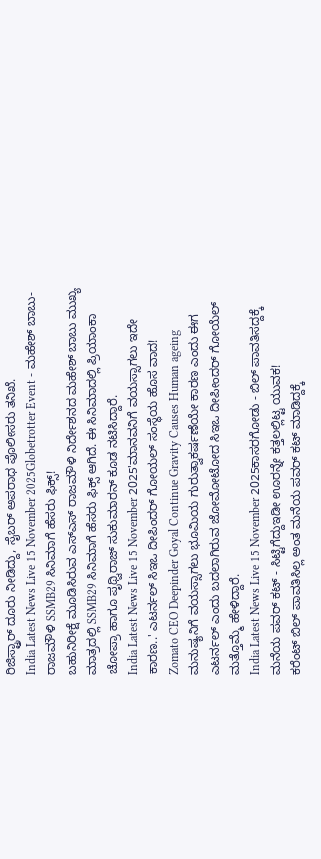ರಿಜಿಸ್ಟ್ರಾರ್ ದೂರು ನೀಡಿದ್ದು, ಸೈಬರ್ ಅಪರಾಧ ಪೊಲೀಸರು ತನಿಖೆ.
India Latest News Live 15 November 2025Globetrotter Event - ಮಹೇಶ್ ಬಾಬು-ರಾಜಮೌಳಿ SSMB29 ಸಿನಿಮಾಗೆ ಹೆಸರು ಫಿಕ್ಸ್!
ಬಹುನಿರೀಕ್ಷೆ ಮೂಡಿಸಿರುವ ಎಸ್ಎಸ್ ರಾಜಮೌಳಿ ನಿರ್ದೇಶನದ ಮಹೇಶ್ ಬಾಬು ಮುಖ್ಯ ಮಾತ್ರದಲ್ಲಿ SSMB29 ಸಿನಿಮಾಗೆ ಹೆಸರು ಫಿಕ್ಸ್ ಆಗಿದೆ. ಈ ಸಿನಿಮಾದಲ್ಲಿ ಪ್ರಿಯಾಂಕಾ ಚೋಪ್ರಾ ಹಾಗೂ ಪೃಥ್ವಿರಾಜ್ ಸುಕುಮಾರನ್ ಕೂಡ ನಟಿಸಿದ್ದಾರೆ.
India Latest News Live 15 November 2025'ಮಾನವನಿಗೆ ವಯಸ್ಸಾಗಲು ಇದೇ ಕಾರಣ..' ಎಟರ್ನಲ್ ಸಿಇಒ ದೀಪಿಂದರ್ ಗೋಯಲ್ ಸಂಸ್ಥೆಯ ಹೊಸ ವಾದ!
Zomato CEO Deepinder Goyal Continue Gravity Causes Human ageing ಮನುಷ್ಯನಿಗೆ ವಯಸ್ಸಾಗಲು ಭೂಮಿಯ ಗುರುತ್ವಾಕರ್ಷಣೆಯೇ ಕಾರಣ ಎಂದು ಈಗ ಎಟರ್ನಲ್ ಎಂದು ಬದಲಾಗಿರುವ ಜೋಮೋಟೋದ ಸಿಇಒ ದೀಪೀಂದರ್ ಗೋಯೆಲ್ ಮತ್ತೊಮ್ಮೆ ಹೇಳಿದ್ದಾರೆ.
India Latest News Live 15 November 2025ಕಾಸರಗೋಡು - ಬಿಲ್ ಪಾವತಿಸದ್ದಕ್ಕೆ ಮನೆಯ ಪವರ್ ಕಟ್ - ಸಿಟ್ಟಿಗೆದ್ದುಇಡೀ ಊರನ್ನೇ ಕತ್ತಲಲ್ಲಿಟ್ಟ ಯುವಕ!
ಕರೆಂಟ್ ಬಿಲ್ ಪಾವತಿಸಿಲ್ಲ ಅಂತ ಮನೆಯ ಪವರ್ ಕಟ್ ಮಾಡಿದ್ದಕ್ಕೆ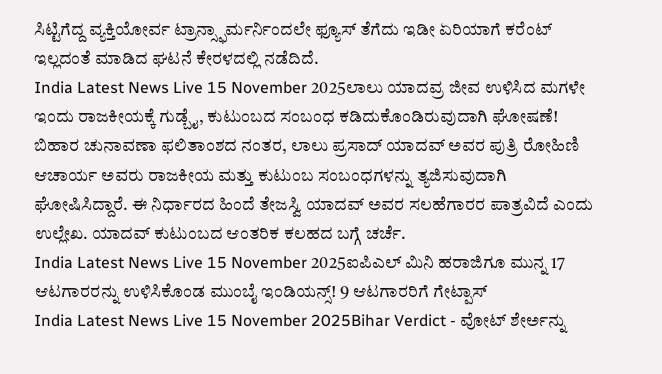ಸಿಟ್ಟಿಗೆದ್ದ ವ್ಯಕ್ತಿಯೋರ್ವ ಟ್ರಾನ್ಸ್ಫಾರ್ಮರ್ನಿಂದಲೇ ಫ್ಯೂಸ್ ತೆಗೆದು ಇಡೀ ಏರಿಯಾಗೆ ಕರೆಂಟ್ ಇಲ್ಲದಂತೆ ಮಾಡಿದ ಘಟನೆ ಕೇರಳದಲ್ಲಿ ನಡೆದಿದೆ.
India Latest News Live 15 November 2025ಲಾಲು ಯಾದವ್ರ ಜೀವ ಉಳಿಸಿದ ಮಗಳೇ ಇಂದು ರಾಜಕೀಯಕ್ಕೆ ಗುಡ್ಬೈ, ಕುಟುಂಬದ ಸಂಬಂಧ ಕಡಿದುಕೊಂಡಿರುವುದಾಗಿ ಘೋಷಣೆ!
ಬಿಹಾರ ಚುನಾವಣಾ ಫಲಿತಾಂಶದ ನಂತರ, ಲಾಲು ಪ್ರಸಾದ್ ಯಾದವ್ ಅವರ ಪುತ್ರಿ ರೋಹಿಣಿ ಆಚಾರ್ಯ ಅವರು ರಾಜಕೀಯ ಮತ್ತು ಕುಟುಂಬ ಸಂಬಂಧಗಳನ್ನು ತ್ಯಜಿಸುವುದಾಗಿ ಘೋಷಿಸಿದ್ದಾರೆ. ಈ ನಿರ್ಧಾರದ ಹಿಂದೆ ತೇಜಸ್ವಿ ಯಾದವ್ ಅವರ ಸಲಹೆಗಾರರ ಪಾತ್ರವಿದೆ ಎಂದು ಉಲ್ಲೇಖ. ಯಾದವ್ ಕುಟುಂಬದ ಆಂತರಿಕ ಕಲಹದ ಬಗ್ಗೆ ಚರ್ಚೆ.
India Latest News Live 15 November 2025ಐಪಿಎಲ್ ಮಿನಿ ಹರಾಜಿಗೂ ಮುನ್ನ 17 ಆಟಗಾರರನ್ನು ಉಳಿಸಿಕೊಂಡ ಮುಂಬೈ ಇಂಡಿಯನ್ಸ್! 9 ಆಟಗಾರರಿಗೆ ಗೇಟ್ಪಾಸ್
India Latest News Live 15 November 2025Bihar Verdict - ವೋಟ್ ಶೇರ್ಅನ್ನು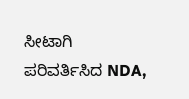ಸೀಟಾಗಿ ಪರಿವರ್ತಿಸಿದ NDA,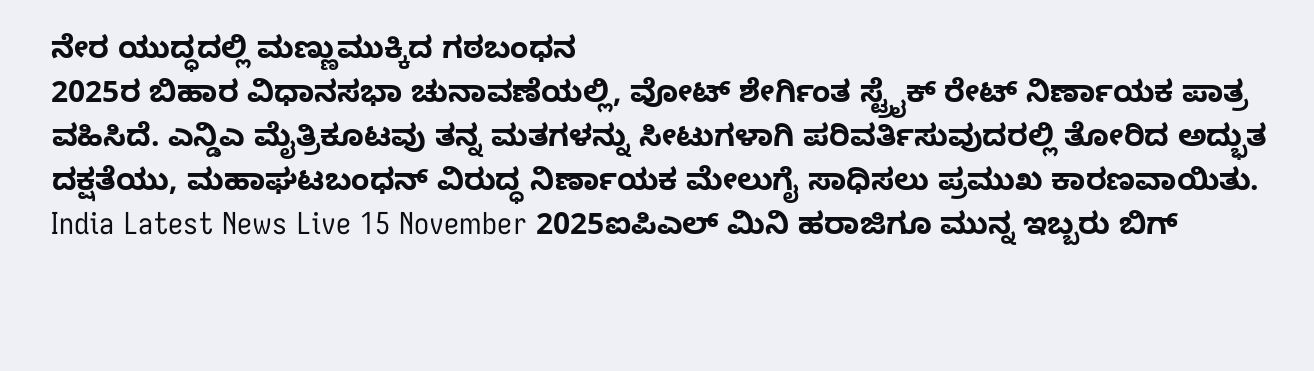ನೇರ ಯುದ್ಧದಲ್ಲಿ ಮಣ್ಣುಮುಕ್ಕಿದ ಗಠಬಂಧನ
2025ರ ಬಿಹಾರ ವಿಧಾನಸಭಾ ಚುನಾವಣೆಯಲ್ಲಿ, ವೋಟ್ ಶೇರ್ಗಿಂತ ಸ್ಟ್ರೈಕ್ ರೇಟ್ ನಿರ್ಣಾಯಕ ಪಾತ್ರ ವಹಿಸಿದೆ. ಎನ್ಡಿಎ ಮೈತ್ರಿಕೂಟವು ತನ್ನ ಮತಗಳನ್ನು ಸೀಟುಗಳಾಗಿ ಪರಿವರ್ತಿಸುವುದರಲ್ಲಿ ತೋರಿದ ಅದ್ಭುತ ದಕ್ಷತೆಯು, ಮಹಾಘಟಬಂಧನ್ ವಿರುದ್ಧ ನಿರ್ಣಾಯಕ ಮೇಲುಗೈ ಸಾಧಿಸಲು ಪ್ರಮುಖ ಕಾರಣವಾಯಿತು.
India Latest News Live 15 November 2025ಐಪಿಎಲ್ ಮಿನಿ ಹರಾಜಿಗೂ ಮುನ್ನ ಇಬ್ಬರು ಬಿಗ್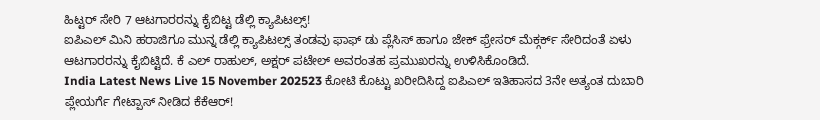ಹಿಟ್ಟರ್ ಸೇರಿ 7 ಆಟಗಾರರನ್ನು ಕೈಬಿಟ್ಟ ಡೆಲ್ಲಿ ಕ್ಯಾಪಿಟಲ್ಸ್!
ಐಪಿಎಲ್ ಮಿನಿ ಹರಾಜಿಗೂ ಮುನ್ನ ಡೆಲ್ಲಿ ಕ್ಯಾಪಿಟಲ್ಸ್ ತಂಡವು ಫಾಫ್ ಡು ಪ್ಲೆಸಿಸ್ ಹಾಗೂ ಜೇಕ್ ಫ್ರೇಸರ್ ಮೆಕ್ಗರ್ಕ್ ಸೇರಿದಂತೆ ಏಳು ಆಟಗಾರರನ್ನು ಕೈಬಿಟ್ಟಿದೆ. ಕೆ ಎಲ್ ರಾಹುಲ್, ಅಕ್ಷರ್ ಪಟೇಲ್ ಅವರಂತಹ ಪ್ರಮುಖರನ್ನು ಉಳಿಸಿಕೊಂಡಿದೆ.
India Latest News Live 15 November 202523 ಕೋಟಿ ಕೊಟ್ಟು ಖರೀದಿಸಿದ್ದ ಐಪಿಎಲ್ ಇತಿಹಾಸದ 3ನೇ ಅತ್ಯಂತ ದುಬಾರಿ ಪ್ಲೇಯರ್ಗೆ ಗೇಟ್ಪಾಸ್ ನೀಡಿದ ಕೆಕೆಆರ್!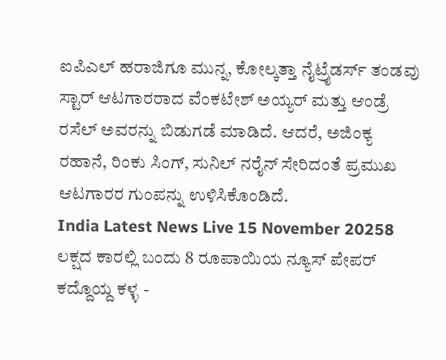ಐಪಿಎಲ್ ಹರಾಜಿಗೂ ಮುನ್ನ, ಕೋಲ್ಕತ್ತಾ ನೈಟ್ರೈಡರ್ಸ್ ತಂಡವು ಸ್ಟಾರ್ ಆಟಗಾರರಾದ ವೆಂಕಟೇಶ್ ಅಯ್ಯರ್ ಮತ್ತು ಆಂಡ್ರೆ ರಸೆಲ್ ಅವರನ್ನು ಬಿಡುಗಡೆ ಮಾಡಿದೆ. ಆದರೆ, ಅಜಿಂಕ್ಯ ರಹಾನೆ, ರಿಂಕು ಸಿಂಗ್, ಸುನಿಲ್ ನರೈನ್ ಸೇರಿದಂತೆ ಪ್ರಮುಖ ಆಟಗಾರರ ಗುಂಪನ್ನು ಉಳಿಸಿಕೊಂಡಿದೆ.
India Latest News Live 15 November 20258 ಲಕ್ಷದ ಕಾರಲ್ಲಿ ಬಂದು 8 ರೂಪಾಯಿಯ ನ್ಯೂಸ್ ಪೇಪರ್ ಕದ್ದೊಯ್ದ ಕಳ್ಳ -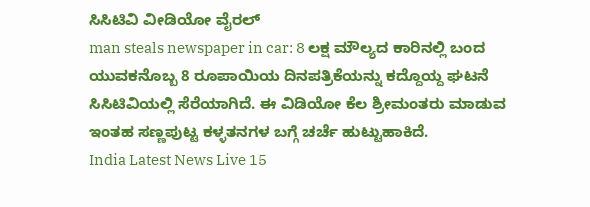ಸಿಸಿಟಿವಿ ವೀಡಿಯೋ ವೈರಲ್
man steals newspaper in car: 8 ಲಕ್ಷ ಮೌಲ್ಯದ ಕಾರಿನಲ್ಲಿ ಬಂದ ಯುವಕನೊಬ್ಬ 8 ರೂಪಾಯಿಯ ದಿನಪತ್ರಿಕೆಯನ್ನು ಕದ್ದೊಯ್ದ ಘಟನೆ ಸಿಸಿಟಿವಿಯಲ್ಲಿ ಸೆರೆಯಾಗಿದೆ. ಈ ವಿಡಿಯೋ ಕೆಲ ಶ್ರೀಮಂತರು ಮಾಡುವ ಇಂತಹ ಸಣ್ಣಪುಟ್ಟ ಕಳ್ಳತನಗಳ ಬಗ್ಗೆ ಚರ್ಚೆ ಹುಟ್ಟುಹಾಕಿದೆ.
India Latest News Live 15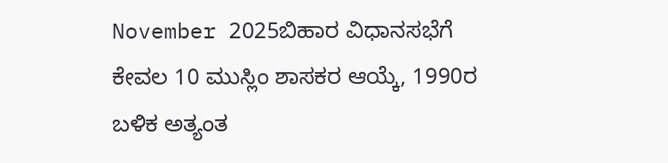November 2025ಬಿಹಾರ ವಿಧಾನಸಭೆಗೆ ಕೇವಲ 10 ಮುಸ್ಲಿಂ ಶಾಸಕರ ಆಯ್ಕೆ, 1990ರ ಬಳಿಕ ಅತ್ಯಂತ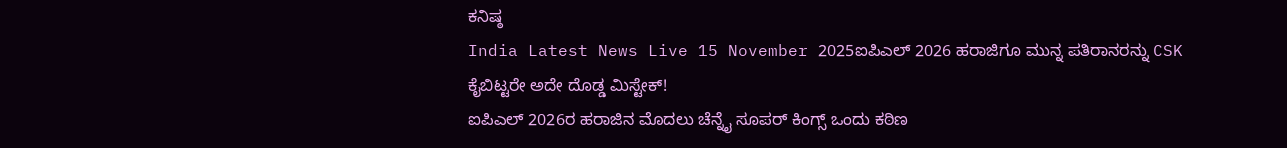ಕನಿಷ್ಠ
India Latest News Live 15 November 2025ಐಪಿಎಲ್ 2026 ಹರಾಜಿಗೂ ಮುನ್ನ ಪತಿರಾನರನ್ನು CSK ಕೈಬಿಟ್ಟರೇ ಅದೇ ದೊಡ್ಡ ಮಿಸ್ಟೇಕ್!
ಐಪಿಎಲ್ 2026ರ ಹರಾಜಿನ ಮೊದಲು ಚೆನ್ನೈ ಸೂಪರ್ ಕಿಂಗ್ಸ್ ಒಂದು ಕಠಿಣ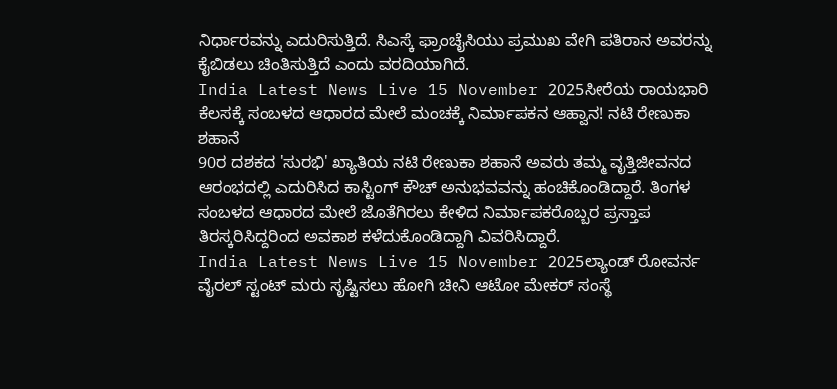ನಿರ್ಧಾರವನ್ನು ಎದುರಿಸುತ್ತಿದೆ. ಸಿಎಸ್ಕೆ ಫ್ರಾಂಚೈಸಿಯು ಪ್ರಮುಖ ವೇಗಿ ಪತಿರಾನ ಅವರನ್ನು ಕೈಬಿಡಲು ಚಿಂತಿಸುತ್ತಿದೆ ಎಂದು ವರದಿಯಾಗಿದೆ.
India Latest News Live 15 November 2025ಸೀರೆಯ ರಾಯಭಾರಿ ಕೆಲಸಕ್ಕೆ ಸಂಬಳದ ಆಧಾರದ ಮೇಲೆ ಮಂಚಕ್ಕೆ ನಿರ್ಮಾಪಕನ ಆಹ್ವಾನ! ನಟಿ ರೇಣುಕಾ ಶಹಾನೆ
90ರ ದಶಕದ 'ಸುರಭಿ' ಖ್ಯಾತಿಯ ನಟಿ ರೇಣುಕಾ ಶಹಾನೆ ಅವರು ತಮ್ಮ ವೃತ್ತಿಜೀವನದ ಆರಂಭದಲ್ಲಿ ಎದುರಿಸಿದ ಕಾಸ್ಟಿಂಗ್ ಕೌಚ್ ಅನುಭವವನ್ನು ಹಂಚಿಕೊಂಡಿದ್ದಾರೆ. ತಿಂಗಳ ಸಂಬಳದ ಆಧಾರದ ಮೇಲೆ ಜೊತೆಗಿರಲು ಕೇಳಿದ ನಿರ್ಮಾಪಕರೊಬ್ಬರ ಪ್ರಸ್ತಾಪ ತಿರಸ್ಕರಿಸಿದ್ದರಿಂದ ಅವಕಾಶ ಕಳೆದುಕೊಂಡಿದ್ದಾಗಿ ವಿವರಿಸಿದ್ದಾರೆ.
India Latest News Live 15 November 2025ಲ್ಯಾಂಡ್ ರೋವರ್ನ ವೈರಲ್ ಸ್ಟಂಟ್ ಮರು ಸೃಷ್ಟಿಸಲು ಹೋಗಿ ಚೀನಿ ಆಟೋ ಮೇಕರ್ ಸಂಸ್ಥೆ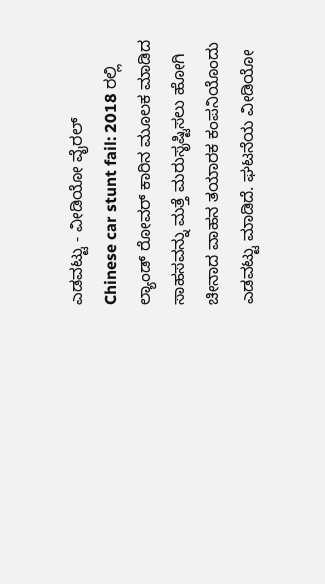ಎಡವಟ್ಟು - ವೀಡಿಯೋ ವೈರಲ್
Chinese car stunt fail: 2018 ರಲ್ಲಿ ಲ್ಯಾಂಡ್ ರೋವರ್ ಕಾರಿನ ಮೂಲಕ ಮಾಡಿದ ಸಾಹಸವನ್ನು ಮತ್ತೆ ಮರುಸೃಷ್ಟಿಸಲು ಹೋಗಿ ಚೀನಾದ ವಾಹನ ತಯಾರಕ ಕಂಪನಿಯೊಂದು ಎಡವಟ್ಟು ಮಾಡಿದೆ. ಘಟನೆಯ ವೀಡಿಯೋ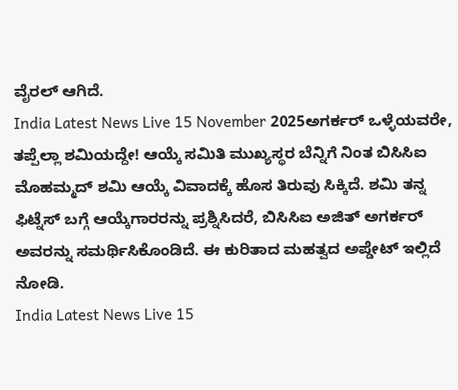ವೈರಲ್ ಆಗಿದೆ.
India Latest News Live 15 November 2025ಅಗರ್ಕರ್ ಒಳ್ಳೆಯವರೇ, ತಪ್ಪೆಲ್ಲಾ ಶಮಿಯದ್ದೇ! ಆಯ್ಕೆ ಸಮಿತಿ ಮುಖ್ಯಸ್ಥರ ಬೆನ್ನಿಗೆ ನಿಂತ ಬಿಸಿಸಿಐ
ಮೊಹಮ್ಮದ್ ಶಮಿ ಆಯ್ಕೆ ವಿವಾದಕ್ಕೆ ಹೊಸ ತಿರುವು ಸಿಕ್ಕಿದೆ. ಶಮಿ ತನ್ನ ಫಿಟ್ನೆಸ್ ಬಗ್ಗೆ ಆಯ್ಕೆಗಾರರನ್ನು ಪ್ರಶ್ನಿಸಿದರೆ, ಬಿಸಿಸಿಐ ಅಜಿತ್ ಅಗರ್ಕರ್ ಅವರನ್ನು ಸಮರ್ಥಿಸಿಕೊಂಡಿದೆ. ಈ ಕುರಿತಾದ ಮಹತ್ವದ ಅಪ್ಡೇಟ್ ಇಲ್ಲಿದೆ ನೋಡಿ.
India Latest News Live 15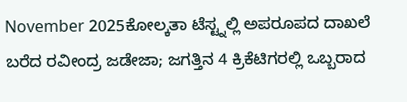November 2025ಕೋಲ್ಕತಾ ಟೆಸ್ಟ್ನಲ್ಲಿ ಅಪರೂಪದ ದಾಖಲೆ ಬರೆದ ರವೀಂದ್ರ ಜಡೇಜಾ; ಜಗತ್ತಿನ 4 ಕ್ರಿಕೆಟಿಗರಲ್ಲಿ ಒಬ್ಬರಾದ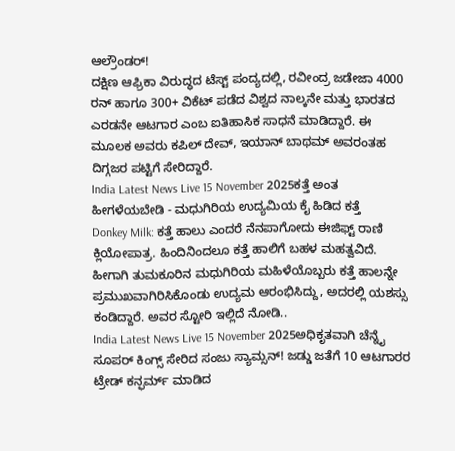ಆಲ್ರೌಂಡರ್!
ದಕ್ಷಿಣ ಆಫ್ರಿಕಾ ವಿರುದ್ಧದ ಟೆಸ್ಟ್ ಪಂದ್ಯದಲ್ಲಿ, ರವೀಂದ್ರ ಜಡೇಜಾ 4000 ರನ್ ಹಾಗೂ 300+ ವಿಕೆಟ್ ಪಡೆದ ವಿಶ್ವದ ನಾಲ್ಕನೇ ಮತ್ತು ಭಾರತದ ಎರಡನೇ ಆಟಗಾರ ಎಂಬ ಐತಿಹಾಸಿಕ ಸಾಧನೆ ಮಾಡಿದ್ದಾರೆ. ಈ ಮೂಲಕ ಅವರು ಕಪಿಲ್ ದೇವ್, ಇಯಾನ್ ಬಾಥಮ್ ಅವರಂತಹ ದಿಗ್ಗಜರ ಪಟ್ಟಿಗೆ ಸೇರಿದ್ದಾರೆ.
India Latest News Live 15 November 2025ಕತ್ತೆ ಅಂತ ಹೀಗಳೆಯಬೇಡಿ - ಮಧುಗಿರಿಯ ಉದ್ಯಮಿಯ ಕೈ ಹಿಡಿದ ಕತ್ತೆ
Donkey Milk: ಕತ್ತೆ ಹಾಲು ಎಂದರೆ ನೆನಪಾಗೋದು ಈಜಿಫ್ಟ್ ರಾಣಿ ಕ್ಲಿಯೋಪಾತ್ರ. ಹಿಂದಿನಿಂದಲೂ ಕತ್ತೆ ಹಾಲಿಗೆ ಬಹಳ ಮಹತ್ವವಿದೆ. ಹೀಗಾಗಿ ತುಮಕೂರಿನ ಮಧುಗಿರಿಯ ಮಹಿಳೆಯೊಬ್ಬರು ಕತ್ತೆ ಹಾಲನ್ನೇ ಪ್ರಮುಖವಾಗಿರಿಸಿಕೊಂಡು ಉದ್ಯಮ ಆರಂಭಿಸಿದ್ದು, ಅದರಲ್ಲಿ ಯಶಸ್ಸು ಕಂಡಿದ್ದಾರೆ. ಅವರ ಸ್ಟೋರಿ ಇಲ್ಲಿದೆ ನೋಡಿ..
India Latest News Live 15 November 2025ಅಧಿಕೃತವಾಗಿ ಚೆನ್ನೈ ಸೂಪರ್ ಕಿಂಗ್ಸ್ ಸೇರಿದ ಸಂಜು ಸ್ಯಾಮ್ಸನ್! ಜಡ್ಡು ಜತೆಗೆ 10 ಆಟಗಾರರ ಟ್ರೇಡ್ ಕನ್ಫರ್ಮ್ ಮಾಡಿದ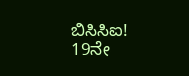ಬಿಸಿಸಿಐ!
19ನೇ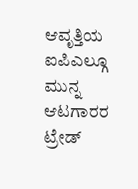ಆವೃತ್ತಿಯ ಐಪಿಎಲ್ಗೂ ಮುನ್ನ ಆಟಗಾರರ ಟ್ರೇಡ್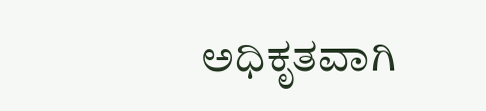ಅಧಿಕೃತವಾಗಿ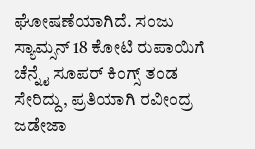ಘೋಷಣೆಯಾಗಿದೆ. ಸಂಜು ಸ್ಯಾಮ್ಸನ್ 18 ಕೋಟಿ ರುಪಾಯಿಗೆ ಚೆನ್ನೈ ಸೂಪರ್ ಕಿಂಗ್ಸ್ ತಂಡ ಸೇರಿದ್ದು, ಪ್ರತಿಯಾಗಿ ರವೀಂದ್ರ ಜಡೇಜಾ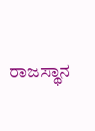ರಾಜಸ್ಥಾನ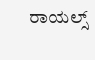ರಾಯಲ್ಸ್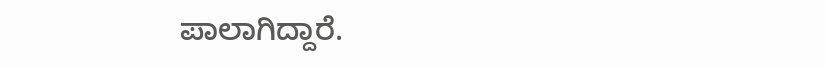ಪಾಲಾಗಿದ್ದಾರೆ.